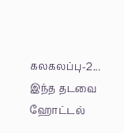கலகலப்பு-2... இந்த தடவை ஹோட்டல்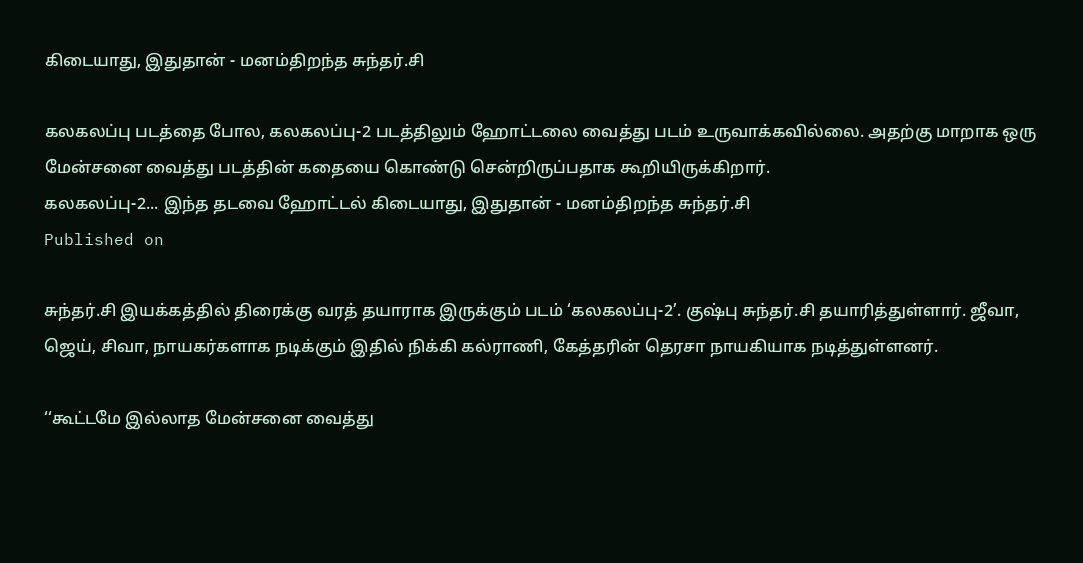கிடையாது, இதுதான் - மனம்திறந்த சுந்தர்.சி

கலகலப்பு படத்தை போல, கலகலப்பு-2 படத்திலும் ஹோட்டலை வைத்து படம் உருவாக்கவில்லை. அதற்கு மாறாக ஒரு மேன்சனை வைத்து படத்தின் கதையை கொண்டு சென்றிருப்பதாக கூறியிருக்கிறார்.
கலகலப்பு-2... இந்த தடவை ஹோட்டல் கிடையாது, இதுதான் - மனம்திறந்த சுந்தர்.சி
Published on

சுந்தர்.சி இயக்கத்தில் திரைக்கு வரத் தயாராக இருக்கும் படம் ‘கலகலப்பு-2’. குஷ்பு சுந்தர்.சி தயாரித்துள்ளார். ஜீவா, ஜெய், சிவா, நாயகர்களாக நடிக்கும் இதில் நிக்கி கல்ராணி, கேத்தரின் தெரசா நாயகியாக நடித்துள்ளனர்.

‘‘கூட்டமே இல்லாத மேன்சனை வைத்து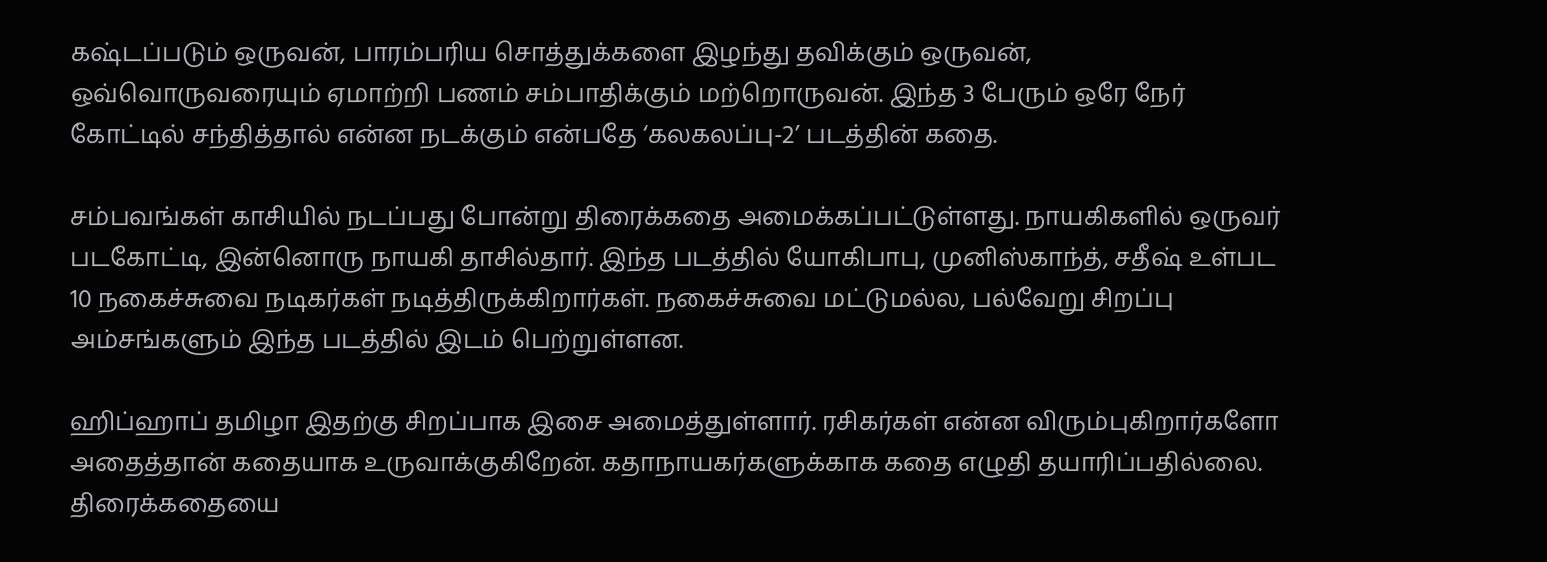கஷ்டப்படும் ஒருவன், பாரம்பரிய சொத்துக்களை இழந்து தவிக்கும் ஒருவன், ஒவ்வொருவரையும் ஏமாற்றி பணம் சம்பாதிக்கும் மற்றொருவன். இந்த 3 பேரும் ஒரே நேர் கோட்டில் சந்தித்தால் என்ன நடக்கும் என்பதே ‘கலகலப்பு-2’ படத்தின் கதை.

சம்பவங்கள் காசியில் நடப்பது போன்று திரைக்கதை அமைக்கப்பட்டுள்ளது. நாயகிகளில் ஒருவர் படகோட்டி, இன்னொரு நாயகி தாசில்தார். இந்த படத்தில் யோகிபாபு, முனிஸ்காந்த், சதீஷ் உள்பட 10 நகைச்சுவை நடிகர்கள் நடித்திருக்கிறார்கள். நகைச்சுவை மட்டுமல்ல, பல்வேறு சிறப்பு அம்சங்களும் இந்த படத்தில் இடம் பெற்றுள்ளன.

ஹிப்ஹாப் தமிழா இதற்கு சிறப்பாக இசை அமைத்துள்ளார். ரசிகர்கள் என்ன விரும்புகிறார்களோ அதைத்தான் கதையாக உருவாக்குகிறேன். கதாநாயகர்களுக்காக கதை எழுதி தயாரிப்பதில்லை. திரைக்கதையை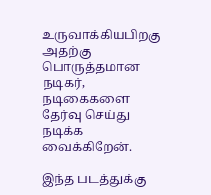உருவாக்கியபிறகு அதற்கு பொருத்தமான நடிகர், நடிகைகளை தேர்வு செய்து நடிக்க வைக்கிறேன்.

இந்த படத்துக்கு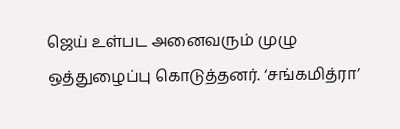ஜெய் உள்பட அனைவரும் முழு ஒத்துழைப்பு கொடுத்தனர். ‘சங்கமித்ரா’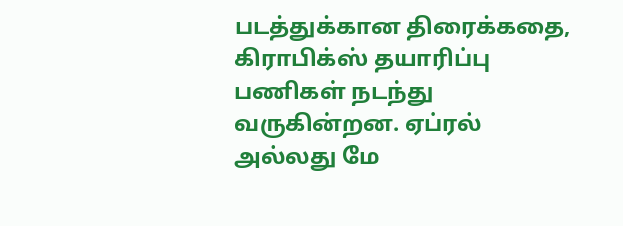படத்துக்கான திரைக்கதை, கிராபிக்ஸ் தயாரிப்பு பணிகள் நடந்து வருகின்றன. ஏப்ரல் அல்லது மே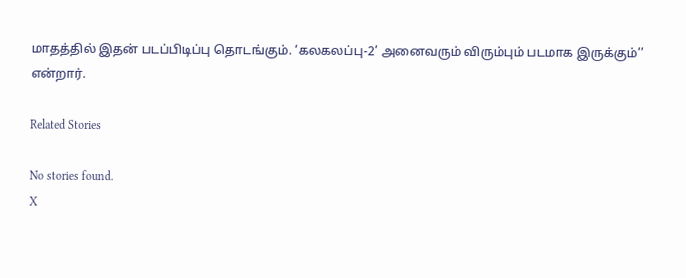மாதத்தில் இதன் படப்பிடிப்பு தொடங்கும். ‘கலகலப்பு-2’ அனைவரும் விரும்பும் படமாக இருக்கும்’’ என்றார்.

Related Stories

No stories found.
X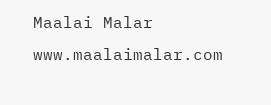Maalai Malar
www.maalaimalar.com